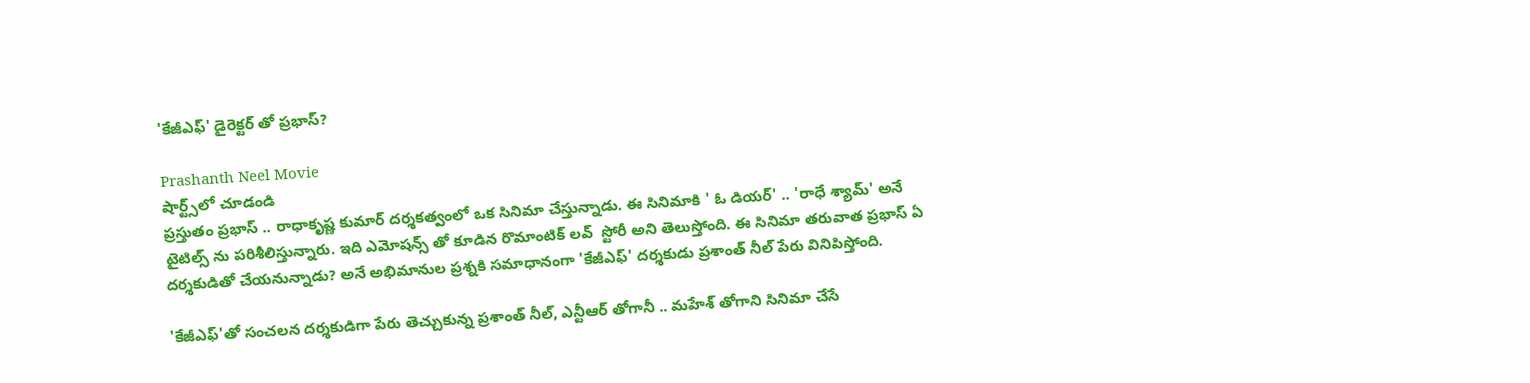'కేజీఎఫ్' డైరెక్టర్ తో ప్రభాస్?

Prashanth Neel Movie
షార్ట్స్‌లో చూడండి
ప్రస్తుతం ప్రభాస్ .. రాధాకృష్ణ కుమార్ దర్శకత్వంలో ఒక సినిమా చేస్తున్నాడు. ఈ సినిమాకి ' ఓ డియర్' .. 'రాధే శ్యామ్' అనే టైటిల్స్ ను పరిశీలిస్తున్నారు. ఇది ఎమోషన్స్ తో కూడిన రొమాంటిక్ లవ్  స్టోరీ అని తెలుస్తోంది. ఈ సినిమా తరువాత ప్రభాస్ ఏ దర్శకుడితో చేయనున్నాడు? అనే అభిమానుల ప్రశ్నకి సమాధానంగా 'కేజీఎఫ్' దర్శకుడు ప్రశాంత్ నీల్ పేరు వినిపిస్తోంది.

'కేజీఎఫ్'తో సంచలన దర్శకుడిగా పేరు తెచ్చుకున్న ప్రశాంత్ నీల్, ఎన్టీఆర్ తోగానీ .. మహేశ్ తోగాని సినిమా చేసే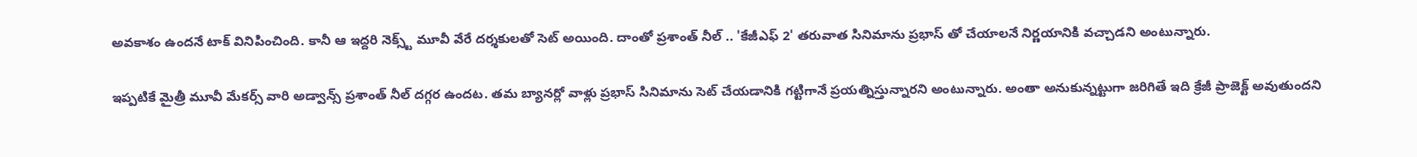అవకాశం ఉందనే టాక్ వినిపించింది. కానీ ఆ ఇద్దరి నెక్స్ట్ మూవీ వేరే దర్శకులతో సెట్ అయింది. దాంతో ప్రశాంత్ నీల్ .. 'కేజీఎఫ్ 2' తరువాత సినిమాను ప్రభాస్ తో చేయాలనే నిర్ణయానికి వచ్చాడని అంటున్నారు.

ఇప్పటికే మైత్రీ మూవీ మేకర్స్ వారి అడ్వాన్స్ ప్రశాంత్ నీల్ దగ్గర ఉందట. తమ బ్యానర్లో వాళ్లు ప్రభాస్ సినిమాను సెట్ చేయడానికి గట్టిగానే ప్రయత్నిస్తున్నారని అంటున్నారు. అంతా అనుకున్నట్టుగా జరిగితే ఇది క్రేజీ ప్రాజెక్ట్ అవుతుందని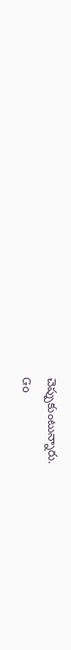చెప్పుకుంటున్నారు.
Go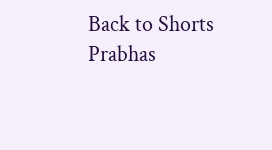Back to Shorts
Prabhas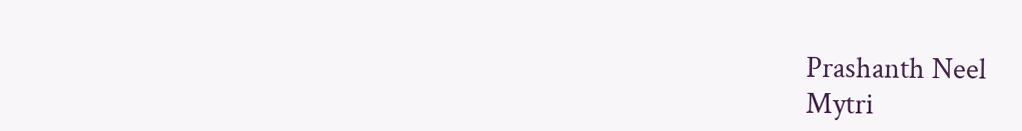Prashanth Neel
Mytri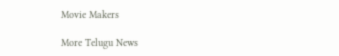Movie Makers

More Telugu News